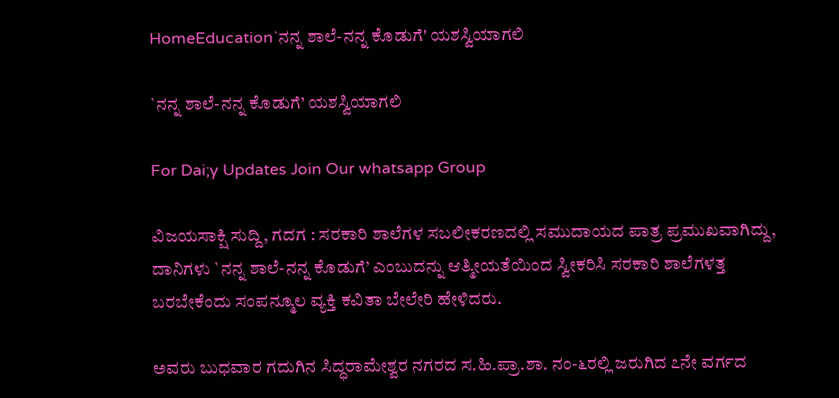HomeEducation`ನನ್ನ ಶಾಲೆ-ನನ್ನ ಕೊಡುಗೆ' ಯಶಸ್ವಿಯಾಗಲಿ

`ನನ್ನ ಶಾಲೆ-ನನ್ನ ಕೊಡುಗೆ’ ಯಶಸ್ವಿಯಾಗಲಿ

For Dai;y Updates Join Our whatsapp Group

ವಿಜಯಸಾಕ್ಷಿ ಸುದ್ದಿ, ಗದಗ : ಸರಕಾರಿ ಶಾಲೆಗಳ ಸಬಲೀಕರಣದಲ್ಲಿ ಸಮುದಾಯದ ಪಾತ್ರ ಪ್ರಮುಖವಾಗಿದ್ದು, ದಾನಿಗಳು `ನನ್ನ ಶಾಲೆ-ನನ್ನ ಕೊಡುಗೆ’ ಎಂಬುದನ್ನು ಆತ್ಮೀಯತೆಯಿಂದ ಸ್ವೀಕರಿಸಿ ಸರಕಾರಿ ಶಾಲೆಗಳತ್ತ ಬರಬೇಕೆಂದು ಸಂಪನ್ಮೂಲ ವ್ಯಕ್ತಿ ಕವಿತಾ ಬೇಲೇರಿ ಹೇಳಿದರು.

ಅವರು ಬುಧವಾರ ಗದುಗಿನ ಸಿದ್ಧರಾಮೇಶ್ವರ ನಗರದ ಸ.ಹಿ.ಪ್ರಾ.ಶಾ. ನಂ-೬ರಲ್ಲಿ ಜರುಗಿದ ೭ನೇ ವರ್ಗದ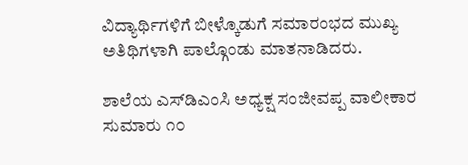ವಿದ್ಯಾರ್ಥಿಗಳಿಗೆ ಬೀಳ್ಕೊಡುಗೆ ಸಮಾರಂಭದ ಮುಖ್ಯ ಅತಿಥಿಗಳಾಗಿ ಪಾಲ್ಗೊಂಡು ಮಾತನಾಡಿದರು.

ಶಾಲೆಯ ಎಸ್‌ಡಿಎಂಸಿ ಅಧ್ಯಕ್ಷ ಸಂಜೀವಪ್ಪ ವಾಲೀಕಾರ ಸುಮಾರು ೧೦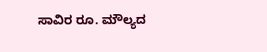ಸಾವಿರ ರೂ. ಮೌಲ್ಯದ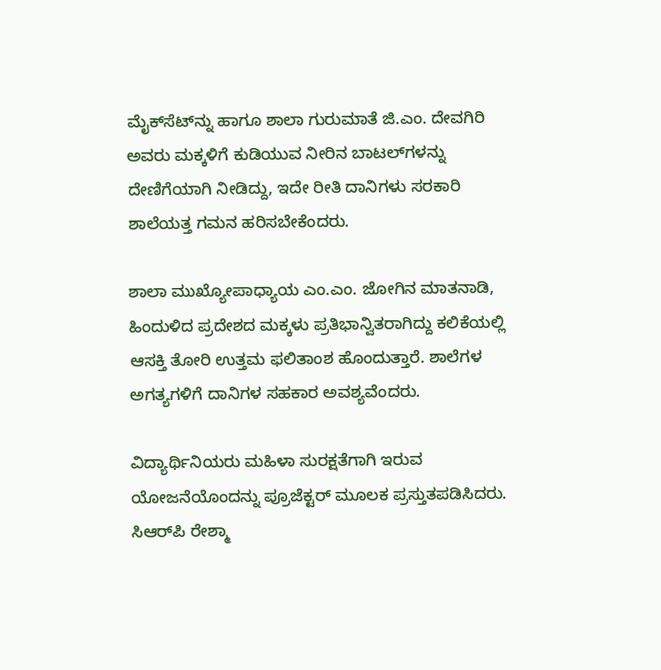ಮೈಕ್‌ಸೆಟ್‌ನ್ನು ಹಾಗೂ ಶಾಲಾ ಗುರುಮಾತೆ ಜಿ.ಎಂ. ದೇವಗಿರಿ ಅವರು ಮಕ್ಕಳಿಗೆ ಕುಡಿಯುವ ನೀರಿನ ಬಾಟಲ್‌ಗಳನ್ನು ದೇಣಿಗೆಯಾಗಿ ನೀಡಿದ್ದು, ಇದೇ ರೀತಿ ದಾನಿಗಳು ಸರಕಾರಿ ಶಾಲೆಯತ್ತ ಗಮನ ಹರಿಸಬೇಕೆಂದರು.

ಶಾಲಾ ಮುಖ್ಯೋಪಾಧ್ಯಾಯ ಎಂ.ಎಂ. ಜೋಗಿನ ಮಾತನಾಡಿ, ಹಿಂದುಳಿದ ಪ್ರದೇಶದ ಮಕ್ಕಳು ಪ್ರತಿಭಾನ್ವಿತರಾಗಿದ್ದು ಕಲಿಕೆಯಲ್ಲಿ ಆಸಕ್ತಿ ತೋರಿ ಉತ್ತಮ ಫಲಿತಾಂಶ ಹೊಂದುತ್ತಾರೆ. ಶಾಲೆಗಳ ಅಗತ್ಯಗಳಿಗೆ ದಾನಿಗಳ ಸಹಕಾರ ಅವಶ್ಯವೆಂದರು.

ವಿದ್ಯಾರ್ಥಿನಿಯರು ಮಹಿಳಾ ಸುರಕ್ಷತೆಗಾಗಿ ಇರುವ ಯೋಜನೆಯೊಂದನ್ನು ಪ್ರೂಜೆಕ್ಟರ್ ಮೂಲಕ ಪ್ರಸ್ತುತಪಡಿಸಿದರು. ಸಿಆರ್‌ಪಿ ರೇಶ್ಮಾ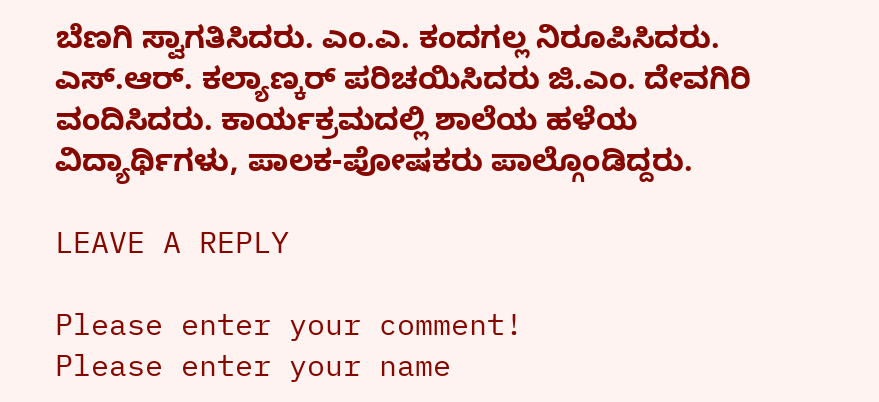ಬೆಣಗಿ ಸ್ವಾಗತಿಸಿದರು. ಎಂ.ಎ. ಕಂದಗಲ್ಲ ನಿರೂಪಿಸಿದರು. ಎಸ್.ಆರ್. ಕಲ್ಯಾಣ್ಕರ್ ಪರಿಚಯಿಸಿದರು ಜಿ.ಎಂ. ದೇವಗಿರಿ ವಂದಿಸಿದರು. ಕಾರ್ಯಕ್ರಮದಲ್ಲಿ ಶಾಲೆಯ ಹಳೆಯ ವಿದ್ಯಾರ್ಥಿಗಳು, ಪಾಲಕ-ಪೋಷಕರು ಪಾಲ್ಗೊಂಡಿದ್ದರು.

LEAVE A REPLY

Please enter your comment!
Please enter your name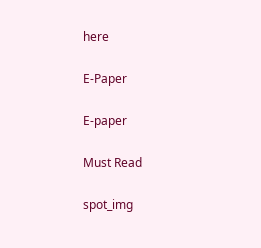here

E-Paper

E-paper

Must Read

spot_img